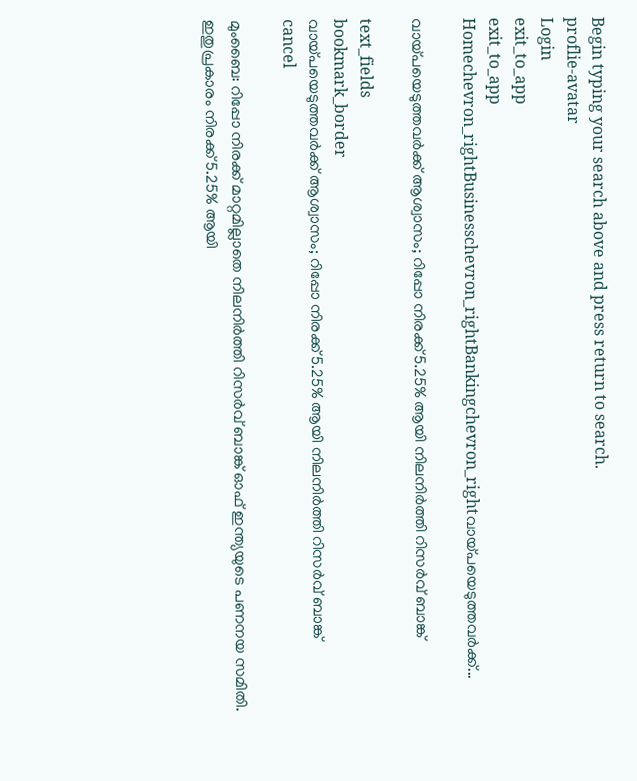Begin typing your search above and press return to search.
proflie-avatar
Login
exit_to_app
exit_to_app
Homechevron_rightBusinesschevron_rightBankingchevron_rightവായ്പയെടുത്തവർക്ക്...

വായ്പയെടുത്തവർക്ക് ആശ്വാസം; റിപ്പോ നിരക്ക് 5.25% ആയി നിലനിർത്തി റിസർവ് ബാങ്ക്

text_fields
bookmark_border
വായ്പയെടുത്തവർക്ക് ആശ്വാസം; റിപ്പോ നിരക്ക് 5.25% ആയി നിലനിർത്തി റിസർവ് ബാങ്ക്
cancel

മുംബൈ: റിപ്പോ നിരക്ക് മാറ്റമില്ലാതെ നിലനിർത്തി റിസർവ് ബാങ്ക് ഓഫ് ഇന്ത്യയുടെ പണനയ സമിതി. ഇതുപ്രകാരം നിരക്ക് 5.25% ആയി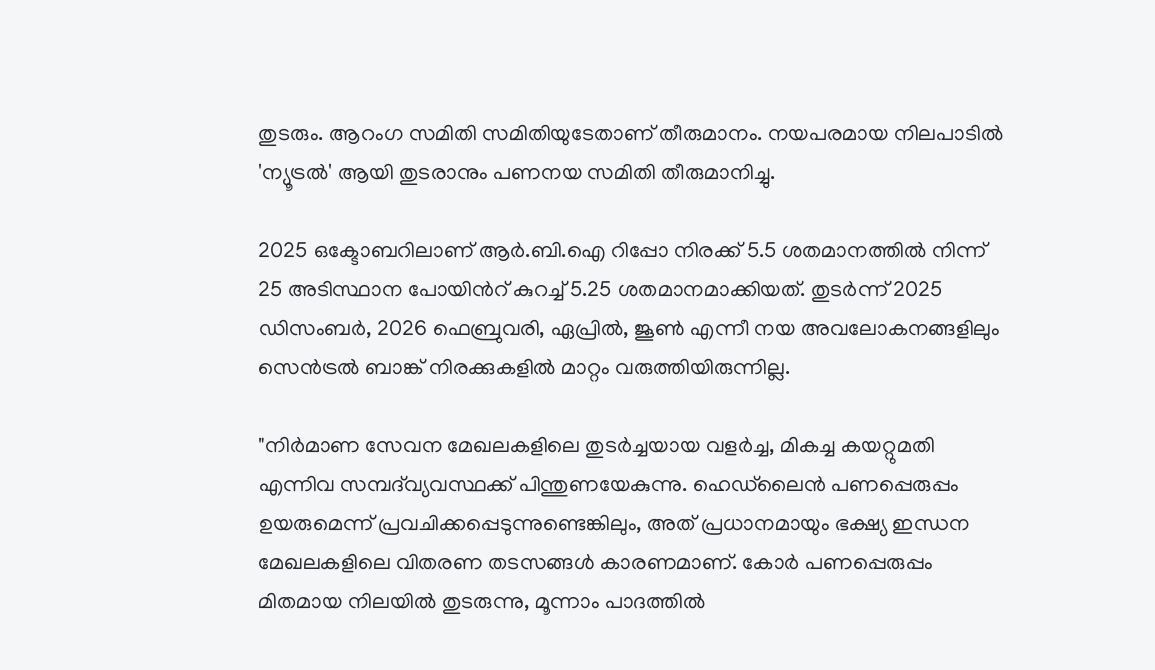തുടരും. ആറംഗ സമിതി സമിതിയുടേതാണ് തീരുമാനം. നയപരമായ നിലപാടിൽ 'ന്യൂട്രൽ' ആയി തുടരാനും പണനയ സമിതി തീരുമാനിച്ചു.

2025 ഒക്ടോബറിലാണ് ആർ.ബി.ഐ റിപ്പോ നിരക്ക് 5.5 ശതമാനത്തിൽ നിന്ന് 25 അടിസ്ഥാന പോയിന്‍റ് കുറച്ച് 5.25 ശതമാനമാക്കിയത്. തുടർന്ന് 2025 ഡിസംബർ, 2026 ഫെബ്രുവരി, ഏപ്രിൽ, ജൂൺ എന്നീ നയ അവലോകനങ്ങളിലും സെൻട്രൽ ബാങ്ക് നിരക്കുകളിൽ മാറ്റം വരുത്തിയിരുന്നില്ല.

"നിർമാണ സേവന മേഖലകളിലെ തുടർച്ചയായ വളർച്ച, മികച്ച കയറ്റുമതി എന്നിവ സമ്പദ്‌വ്യവസ്ഥക്ക് പിന്തുണയേകുന്നു. ഹെഡ്‌ലൈൻ പണപ്പെരുപ്പം ഉയരുമെന്ന് പ്രവചിക്കപ്പെടുന്നുണ്ടെങ്കിലും, അത് പ്രധാനമായും ഭക്ഷ്യ ഇന്ധന മേഖലകളിലെ വിതരണ തടസങ്ങൾ കാരണമാണ്. കോർ പണപ്പെരുപ്പം മിതമായ നിലയിൽ തുടരുന്നു, മൂന്നാം പാദത്തിൽ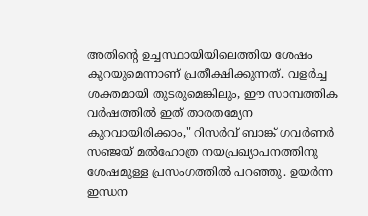അതിന്‍റെ ഉച്ചസ്ഥായിയിലെത്തിയ ശേഷം കുറയുമെന്നാണ് പ്രതീക്ഷിക്കുന്നത്. വളർച്ച ശക്തമായി തുടരുമെങ്കിലും, ഈ സാമ്പത്തിക വർഷത്തിൽ ഇത് താരതമ്യേന കുറവായിരിക്കാം," റിസർവ് ബാങ്ക് ഗവർണർ സഞ്ജയ് മൽഹോത്ര നയപ്രഖ്യാപനത്തിനു ശേഷമുള്ള പ്രസംഗത്തിൽ പറഞ്ഞു. ഉയർന്ന ഇന്ധന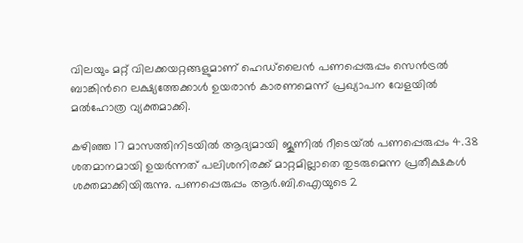വിലയും മറ്റ് വിലക്കയറ്റങ്ങളുമാണ് ഹെഡ്‌ലൈൻ പണപ്പെരുപ്പം സെൻട്രൽ ബാങ്കിന്‍റെ ലക്ഷ്യത്തേക്കാൾ ഉയരാൻ കാരണമെന്ന് പ്രഖ്യാപന വേളയിൽ മൽഹോത്ര വ്യക്തമാക്കി.

കഴിഞ്ഞ 17 മാസത്തിനിടയിൽ ആദ്യമായി ജൂണിൽ റീടെയ്ൽ പണപ്പെരുപ്പം 4.38 ശതമാനമായി ഉയർന്നത് പലിശനിരക്ക് മാറ്റമില്ലാതെ തുടരുമെന്ന പ്രതീക്ഷകൾ ശക്തമാക്കിയിരുന്നു. പണപ്പെരുപ്പം ആർ.ബി.ഐയുടെ 2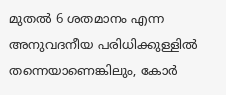മുതൽ 6 ശതമാനം എന്ന അനുവദനീയ പരിധിക്കുള്ളിൽ തന്നെയാണെങ്കിലും, കോർ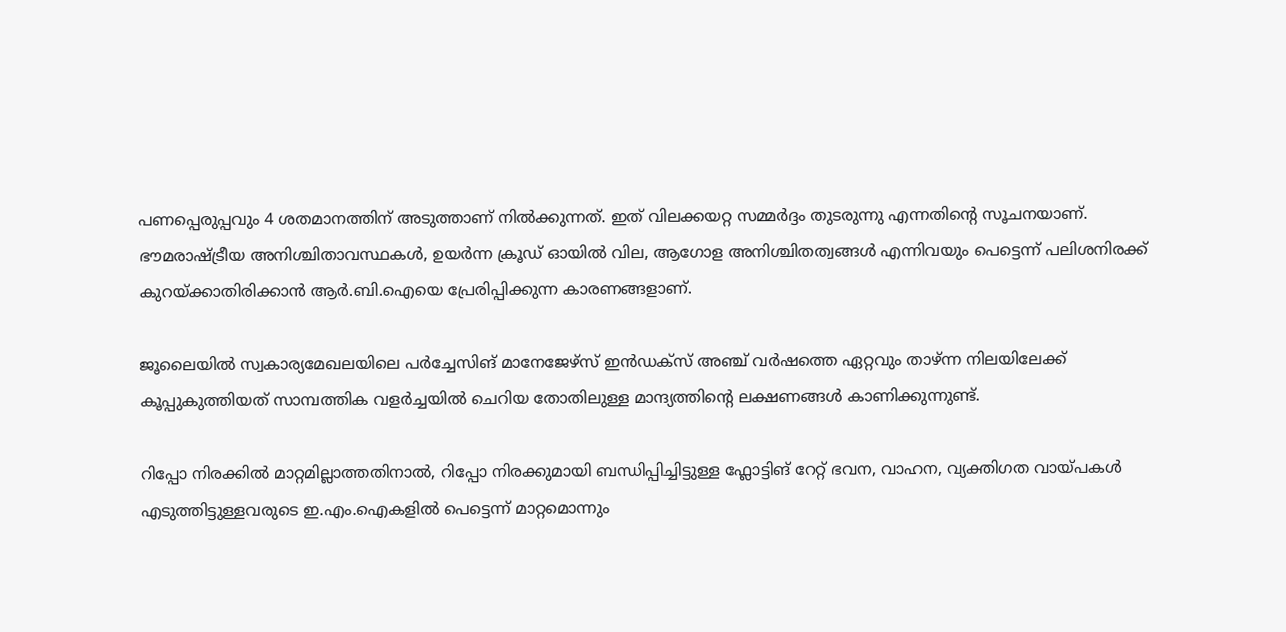പണപ്പെരുപ്പവും 4 ശതമാനത്തിന് അടുത്താണ് നിൽക്കുന്നത്. ഇത് വിലക്കയറ്റ സമ്മർദ്ദം തുടരുന്നു എന്നതിന്‍റെ സൂചനയാണ്. ഭൗമരാഷ്ട്രീയ അനിശ്ചിതാവസ്ഥകൾ, ഉയർന്ന ക്രൂഡ് ഓയിൽ വില, ആഗോള അനിശ്ചിതത്വങ്ങൾ എന്നിവയും പെട്ടെന്ന് പലിശനിരക്ക് കുറയ്ക്കാതിരിക്കാൻ ആർ.ബി.ഐയെ പ്രേരിപ്പിക്കുന്ന കാരണങ്ങളാണ്.

ജൂലൈയിൽ സ്വകാര്യമേഖലയിലെ പർച്ചേസിങ് മാനേജേഴ്സ് ഇൻഡക്സ് അഞ്ച് വർഷത്തെ ഏറ്റവും താഴ്ന്ന നിലയിലേക്ക് കൂപ്പുകുത്തിയത് സാമ്പത്തിക വളർച്ചയിൽ ചെറിയ തോതിലുള്ള മാന്ദ്യത്തിന്‍റെ ലക്ഷണങ്ങൾ കാണിക്കുന്നുണ്ട്.

റിപ്പോ നിരക്കിൽ മാറ്റമില്ലാത്തതിനാൽ, റിപ്പോ നിരക്കുമായി ബന്ധിപ്പിച്ചിട്ടുള്ള ഫ്ലോട്ടിങ് റേറ്റ് ഭവന, വാഹന, വ്യക്തിഗത വായ്പകൾ എടുത്തിട്ടുള്ളവരുടെ ഇ.എം.ഐകളിൽ പെട്ടെന്ന് മാറ്റമൊന്നും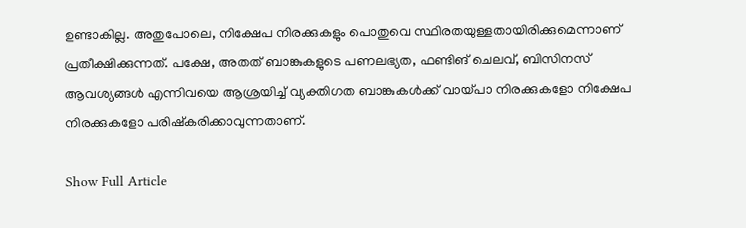ഉണ്ടാകില്ല. അതുപോലെ, നിക്ഷേപ നിരക്കുകളും പൊതുവെ സ്ഥിരതയുള്ളതായിരിക്കുമെന്നാണ് പ്രതീക്ഷിക്കുന്നത്. പക്ഷേ, അതത് ബാങ്കുകളുടെ പണലഭ്യത, ഫണ്ടിങ് ചെലവ്, ബിസിനസ് ആവശ്യങ്ങൾ എന്നിവയെ ആശ്രയിച്ച് വ്യക്തിഗത ബാങ്കുകൾക്ക് വായ്പാ നിരക്കുകളോ നിക്ഷേപ നിരക്കുകളോ പരിഷ്കരിക്കാവുന്നതാണ്.

Show Full Article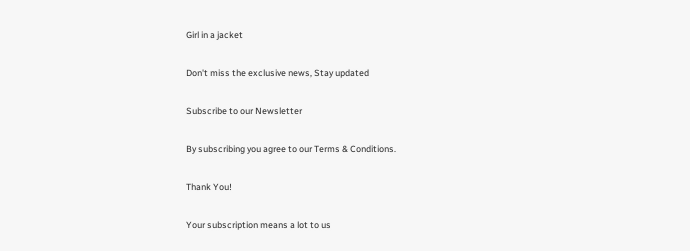Girl in a jacket

Don't miss the exclusive news, Stay updated

Subscribe to our Newsletter

By subscribing you agree to our Terms & Conditions.

Thank You!

Your subscription means a lot to us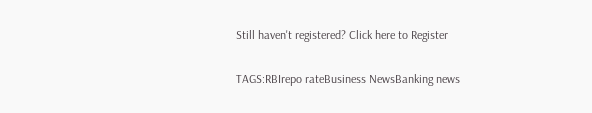Still haven't registered? Click here to Register

TAGS:RBIrepo rateBusiness NewsBanking news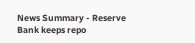News Summary - Reserve Bank keeps repo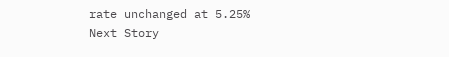rate unchanged at 5.25%
Next Story